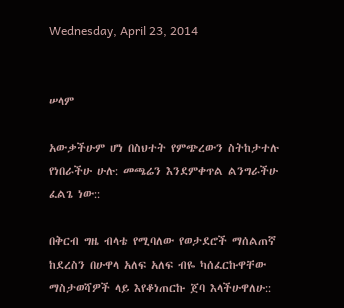Wednesday, April 23, 2014


ሠላም

አውቃችሁም ሆነ በስህተት የምጭረውን ስትከታተሉ የነበራችሁ ሁሉ: መጫሬን እንደምቀጥል ልንግራችሁ ፈልጌ ነው::

በቅርብ ግዜ ብላቴ የሚባለው የወታደሮች ማሰልጠኛ ከደረስን በሁዋላ አለፍ አለፍ ብዬ ካሰፈርኩዋቸው ማስታወሻዎች ላይ እየቆነጠርኩ ጀባ እላችሁዋለሁ::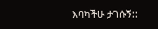እባካችሁ ታገሱኝ::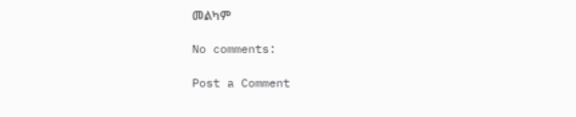መልካም

No comments:

Post a Comment